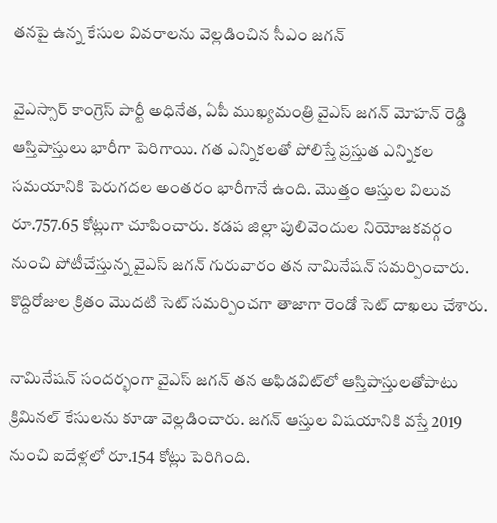తనపై ఉన్న కేసుల వివరాలను వెల్లడించిన సీఎం జగన్

వైఎస్సార్‌ కాంగ్రెస్‌ పార్టీ అధినేత, ఏపీ ముఖ్యమంత్రి వైఎస్‌ జగన్‌ మోహన్‌ రెడ్డి ఆస్తిపాస్తులు భారీగా పెరిగాయి. గత ఎన్నికలతో పోలిస్తే ప్రస్తుత ఎన్నికల సమయానికి పెరుగదల అంతరం భారీగానే ఉంది. మొత్తం ఆస్తుల విలువ రూ.757.65 కోట్లుగా చూపించారు. కడప జిల్లా పులివెందుల నియోజకవర్గం నుంచి పోటీచేస్తున్న వైఎస్ జగన్ గురువారం తన నామినేషన్ సమర్పించారు. కొద్దిరోజుల క్రితం మొదటి సెట్ సమర్పించగా తాజాగా రెండో సెట్ దాఖలు చేశారు.

నామినేషన్‌ సందర్భంగా వైఎస్‌ జగన్‌ తన అఫిడవిట్‌లో ఆస్తిపాస్తులతోపాటు క్రిమినల్‌ కేసులను కూడా వెల్లడించారు. జగన్‌ ఆస్తుల విషయానికి వస్తే 2019 నుంచి ఐదేళ్లలో రూ.154 కోట్లు పెరిగింది.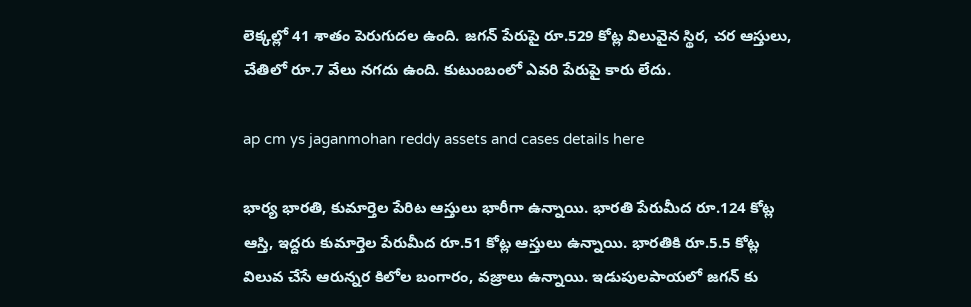లెక్కల్లో 41 శాతం పెరుగుదల ఉంది. జగన్‌ పేరుపై రూ.529 కోట్ల విలువైన స్థిర, చర ఆస్తులు, చేతిలో రూ.7 వేలు నగదు ఉంది. కుటుంబంలో ఎవరి పేరుపై కారు లేదు.

ap cm ys jaganmohan reddy assets and cases details here

భార్య భారతి, కుమార్తెల పేరిట ఆస్తులు భారీగా ఉన్నాయి. భారతి పేరుమీద రూ.124 కోట్ల ఆస్తి, ఇద్దరు కుమార్తెల పేరుమీద రూ.51 కోట్ల ఆస్తులు ఉన్నాయి. భారతికి రూ.5.5 కోట్ల విలువ చేసే ఆరున్నర కిలోల బంగారం, వజ్రాలు ఉన్నాయి. ఇడుపులపాయలో జగన్ కు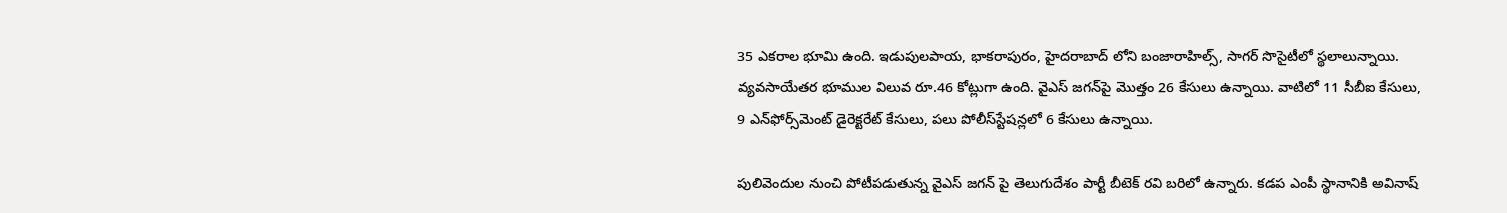35 ఎకరాల భూమి ఉంది. ఇడుపులపాయ, భాకరాపురం, హైదరాబాద్ లోని బంజారాహిల్స్, సాగర్ సొసైటీలో స్థలాలున్నాయి. వ్యవసాయేతర భూముల విలువ రూ.46 కోట్లుగా ఉంది. వైఎస్‌ జగన్‌పై మొత్తం 26 కేసులు ఉన్నాయి. వాటిలో 11 సీబీఐ కేసులు, 9 ఎన్‌ఫోర్స్‌మెంట్‌ డైరెక్టరేట్‌ కేసులు, పలు పోలీస్‌స్టేషన్లలో 6 కేసులు ఉన్నాయి.

పులివెందుల నుంచి పోటీపడుతున్న వైఎస్ జగన్ పై తెలుగుదేశం పార్టీ బీటెక్ రవి బరిలో ఉన్నారు. కడప ఎంపీ స్థానానికి అవినాష్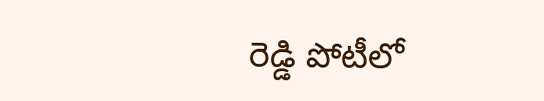రెడ్డి పోటీలో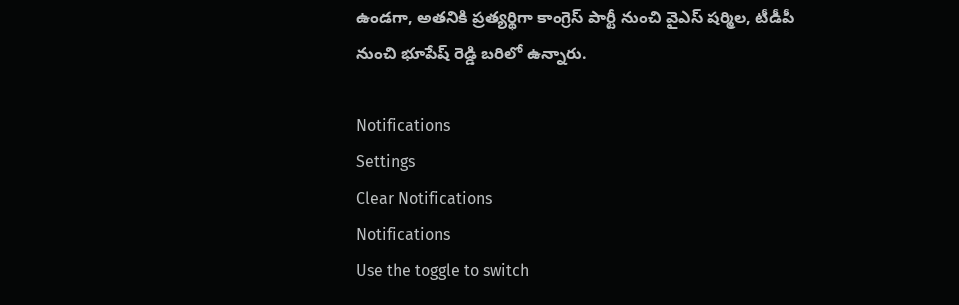ఉండగా, అతనికి ప్రత్యర్థిగా కాంగ్రెస్ పార్టీ నుంచి వైఎస్ షర్మిల, టీడీపీ నుంచి భూపేష్ రెడ్డి బరిలో ఉన్నారు.

Notifications
Settings
Clear Notifications
Notifications
Use the toggle to switch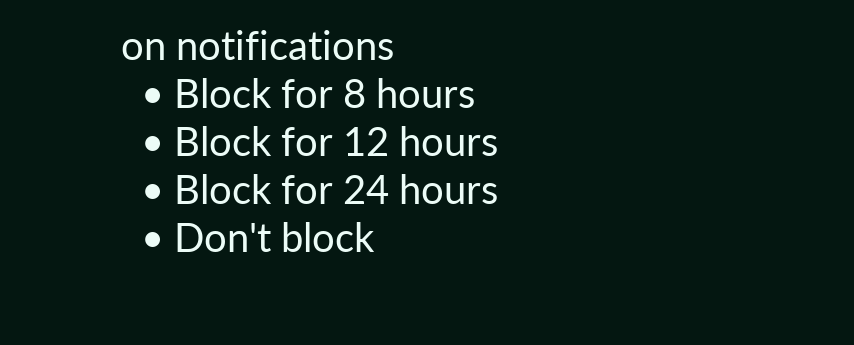on notifications
  • Block for 8 hours
  • Block for 12 hours
  • Block for 24 hours
  • Don't block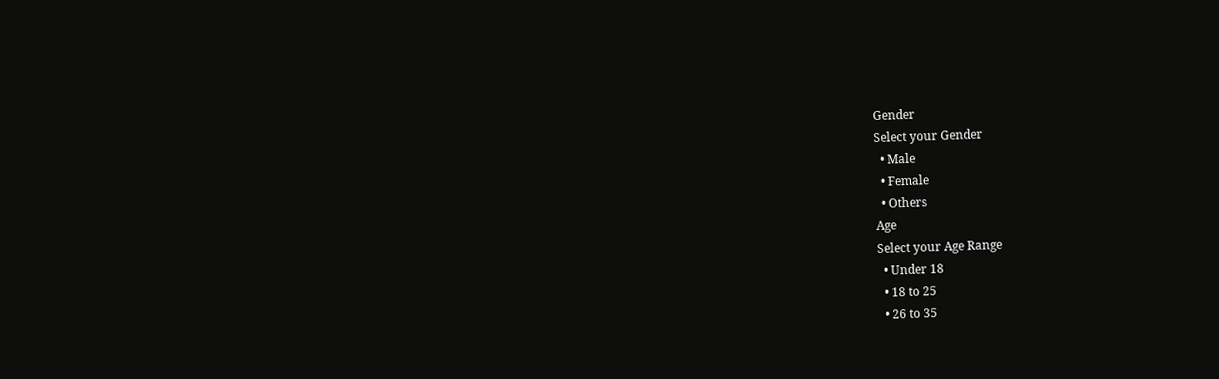Gender
Select your Gender
  • Male
  • Female
  • Others
Age
Select your Age Range
  • Under 18
  • 18 to 25
  • 26 to 35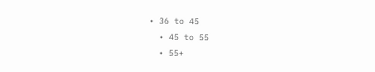• 36 to 45
  • 45 to 55
  • 55+